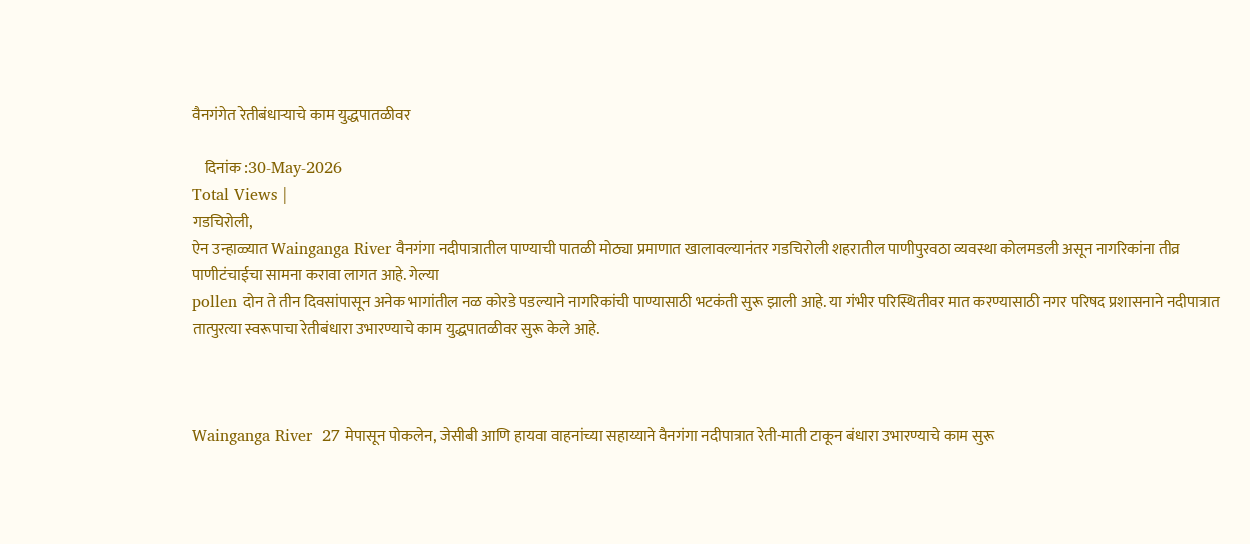वैनगंगेत रेतीबंधार्‍याचे काम युद्धपातळीवर

    दिनांक :30-May-2026
Total Views |
गडचिरोली,
ऐन उन्हाळ्यात Wainganga River वैनगंगा नदीपात्रातील पाण्याची पातळी मोठ्या प्रमाणात खालावल्यानंतर गडचिरोली शहरातील पाणीपुरवठा व्यवस्था कोलमडली असून नागरिकांना तीव्र पाणीटंचाईचा सामना करावा लागत आहे. गेल्या
pollen दोन ते तीन दिवसांपासून अनेक भागांतील नळ कोरडे पडल्याने नागरिकांची पाण्यासाठी भटकंती सुरू झाली आहे. या गंभीर परिस्थितीवर मात करण्यासाठी नगर परिषद प्रशासनाने नदीपात्रात तात्पुरत्या स्वरूपाचा रेतीबंधारा उभारण्याचे काम युद्धपातळीवर सुरू केले आहे.



Wainganga River  27 मेपासून पोकलेन, जेसीबी आणि हायवा वाहनांच्या सहाय्याने वैनगंगा नदीपात्रात रेती-माती टाकून बंधारा उभारण्याचे काम सुरू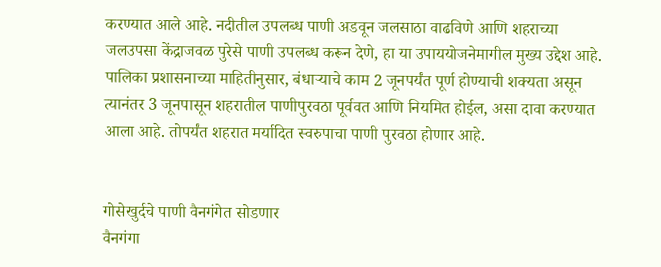करण्यात आले आहे. नदीतील उपलब्ध पाणी अडवून जलसाठा वाढविणे आणि शहराच्या जलउपसा केंद्राजवळ पुरेसे पाणी उपलब्ध करून देणे, हा या उपाययोजनेमागील मुख्य उद्देश आहे. पालिका प्रशासनाच्या माहितीनुसार, बंधार्‍याचे काम 2 जूनपर्यंत पूर्ण होण्याची शक्यता असून त्यानंतर 3 जूनपासून शहरातील पाणीपुरवठा पूर्ववत आणि नियमित होईल, असा दावा करण्यात आला आहे. तोपर्यंत शहरात मर्यादित स्वरुपाचा पाणी पुरवठा होणार आहे.


गोसेखुर्दचे पाणी वैनगंगेत सोडणार
वैनगंगा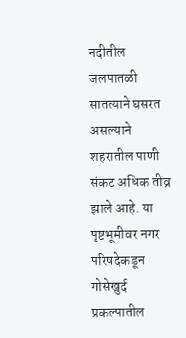नदीतील जलपातळी सातत्याने घसरत असल्याने शहरातील पाणी संकट अधिक तीव्र झाले आहे. या पृष्टभूमीवर नगर परिषदेकडून गोसेखुर्द प्रकल्पातील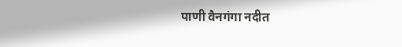पाणी वैनगंगा नदीत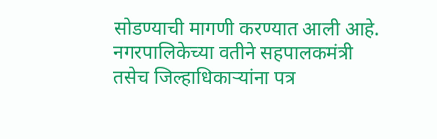सोडण्याची मागणी करण्यात आली आहे. नगरपालिकेच्या वतीने सहपालकमंत्री तसेच जिल्हाधिकार्‍यांना पत्र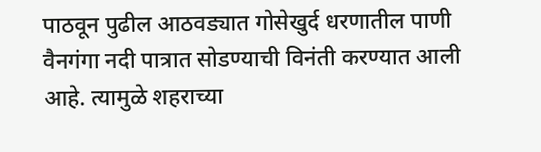पाठवून पुढील आठवड्यात गोसेखुर्द धरणातील पाणी वैनगंगा नदी पात्रात सोडण्याची विनंती करण्यात आली आहे. त्यामुळे शहराच्या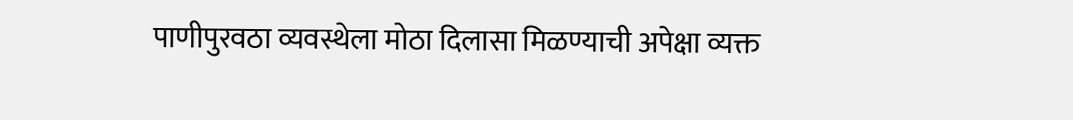पाणीपुरवठा व्यवस्थेला मोठा दिलासा मिळण्याची अपेक्षा व्यक्त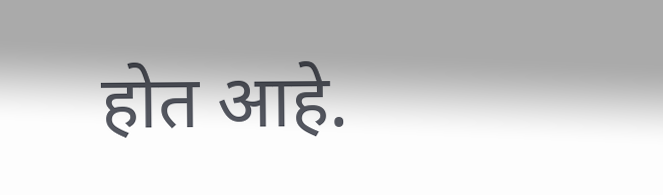होत आहे.